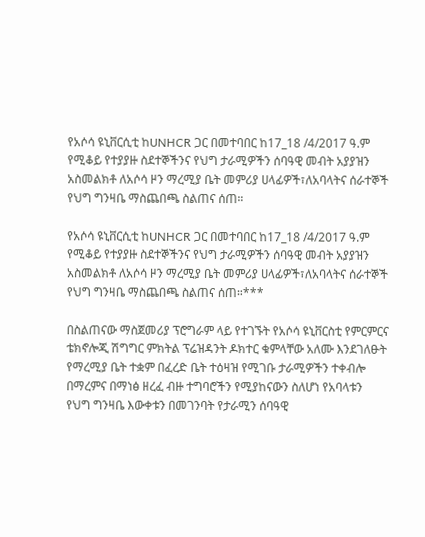የአሶሳ ዩኒቨርሲቲ ከUNHCR ጋር በመተባበር ከ17_18 /4/2017 ዓ.ም የሚቆይ የተያያዙ ስደተኞችንና የህግ ታራሚዎችን ሰባዓዊ መብት አያያዝን አስመልክቶ ለአሶሳ ዞን ማረሚያ ቤት መምሪያ ሀላፊዎች፣ለአባላትና ሰራተኞች የህግ ግንዛቤ ማስጨበጫ ስልጠና ሰጠ።

የአሶሳ ዩኒቨርሲቲ ከUNHCR ጋር በመተባበር ከ17_18 /4/2017 ዓ.ም የሚቆይ የተያያዙ ስደተኞችንና የህግ ታራሚዎችን ሰባዓዊ መብት አያያዝን አስመልክቶ ለአሶሳ ዞን ማረሚያ ቤት መምሪያ ሀላፊዎች፣ለአባላትና ሰራተኞች የህግ ግንዛቤ ማስጨበጫ ስልጠና ሰጠ።***

በስልጠናው ማስጀመሪያ ፕሮግራም ላይ የተገኙት የአሶሳ ዩኒቨርስቲ የምርምርና ቴክኖሎጂ ሽግግር ምክትል ፕሬዝዳንት ዶክተር ቁምላቸው አለሙ እንደገለፁት የማረሚያ ቤት ተቋም በፈረድ ቤት ተዕዛዝ የሚገቡ ታራሚዎችን ተቀብሎ በማረምና በማነፅ ዘረፈ ብዙ ተግባሮችን የሚያከናውን ስለሆነ የአባላቱን የህግ ግንዛቤ እውቀቱን በመገንባት የታራሚን ሰባዓዊ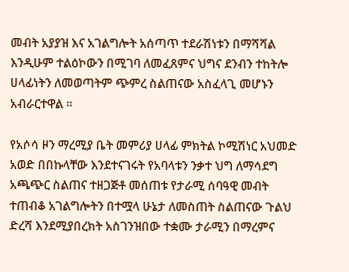መብት አያያዝ እና አገልግሎት አሰጣጥ ተደራሽነቱን በማሻሻል እንዲሁም ተልዕኮውን በሚገባ ለመፈጸምና ህግና ደንብን ተከትሎ ሀላፊነትን ለመወጣትም ጭምረ ስልጠናው አስፈላጊ መሆኑን አብራርተዋል ።

የአሶሳ ዞን ማረሚያ ቤት መምሪያ ሀላፊ ምክትል ኮሚሽነር አህመድ አወድ በበኩላቸው እንደተናገሩት የአባላቱን ንቃተ ህግ ለማሳደግ አጫጭር ስልጠና ተዘጋጅቶ መሰጠቱ የታራሚ ሰባዓዊ መብት ተጠብቆ አገልግሎትን በተሟላ ሁኔታ ለመስጠት ስልጠናው ጉልህ ድረሻ እንደሚያበረክት አስገንዝበው ተቋሙ ታራሚን በማረምና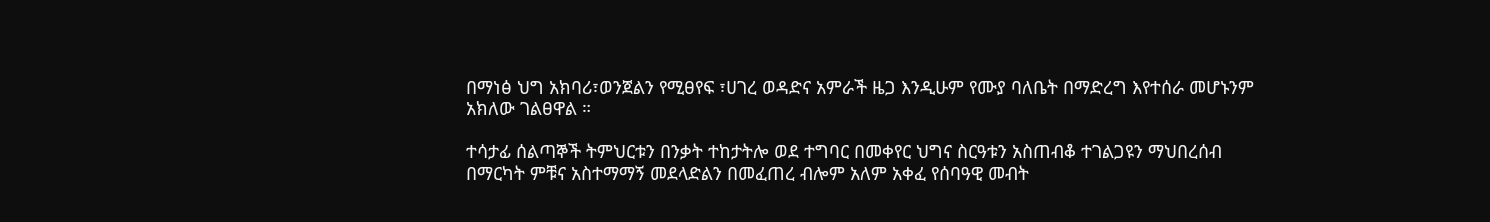በማነፅ ህግ አክባሪ፣ወንጀልን የሚፀየፍ ፣ሀገረ ወዳድና አምራች ዜጋ እንዲሁም የሙያ ባለቤት በማድረግ እየተሰራ መሆኑንም አክለው ገልፀዋል ።

ተሳታፊ ሰልጣኞች ትምህርቱን በንቃት ተከታትሎ ወደ ተግባር በመቀየር ህግና ስርዓቱን አስጠብቆ ተገልጋዩን ማህበረሰብ በማርካት ምቹና አስተማማኝ መደላድልን በመፈጠረ ብሎም አለም አቀፈ የሰባዓዊ መብት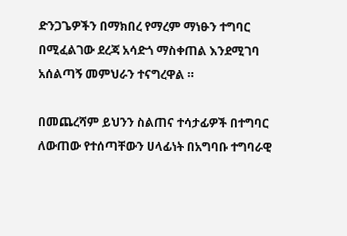ድንጋጌዎችን በማክበረ የማረም ማነፁን ተግባር በሚፈልገው ደረጃ አሳድጎ ማስቀጠል እንደሚገባ አሰልጣኝ መምህራን ተናግረዋል ።

በመጨረሻም ይህንን ስልጠና ተሳታፊዎች በተግባር ለውጠው የተሰጣቸውን ሀላፊነት በአግባቡ ተግባራዊ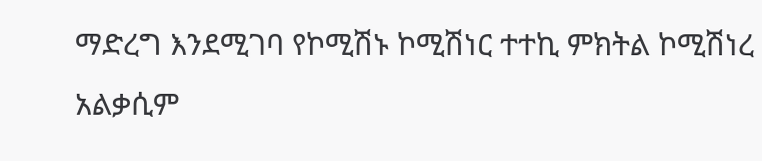ማድረግ እንደሚገባ የኮሚሽኑ ኮሚሽነር ተተኪ ምክትል ኮሚሽነረ አልቃሲም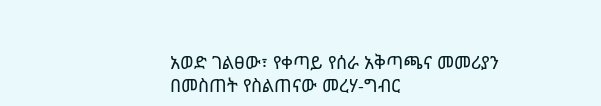አወድ ገልፀው፣ የቀጣይ የሰራ አቅጣጫና መመሪያን በመስጠት የስልጠናው መረሃ-ግብር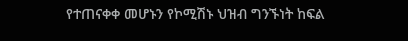የተጠናቀቀ መሆኑን የኮሚሽኑ ህዝብ ግንኙነት ከፍል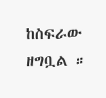ከስፍራው ዘግቧል ።